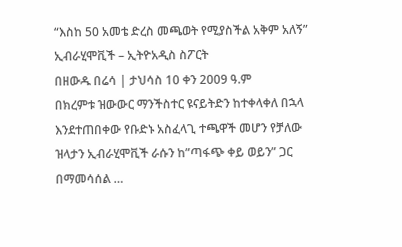“እስከ 50 አመቴ ድረስ መጫወት የሚያስችል አቅም አለኝ” ኢብራሂሞቪች – ኢትዮአዲስ ስፖርት
በዘውዱ በሬሳ | ታህሳስ 10 ቀን 2009 ዓ.ም
በክረምቱ ዝውውር ማንችስተር ዩናይትድን ከተቀላቀለ በኋላ እንደተጠበቀው የቡድኑ አስፈላጊ ተጫዋች መሆን የቻለው ዝላታን ኢብራሂሞቪች ራሱን ከ”ጣፋጭ ቀይ ወይን” ጋር በማመሳሰል …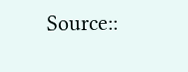Source::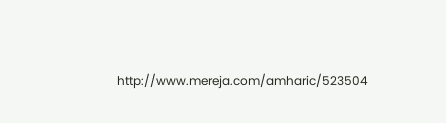http://www.mereja.com/amharic/523504